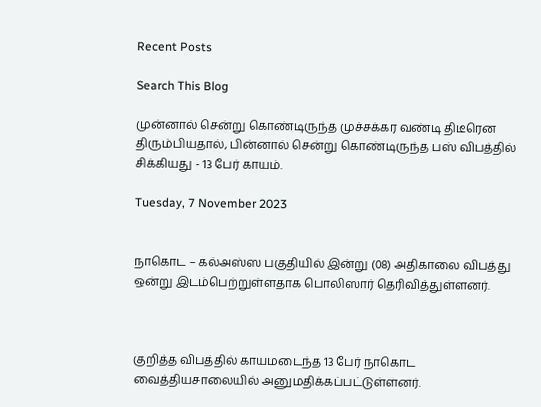Recent Posts

Search This Blog

முன்னால் சென்று கொண்டிருந்த முச்சக்கர வண்டி திடீரென திரும்பியதால், பின்னால் சென்று கொண்டிருந்த பஸ் விபத்தில் சிக்கியது - 13 பேர் காயம்.

Tuesday, 7 November 2023


நாகொட – கல்அஸ்ஸ பகுதியில் இன்று (08) அதிகாலை விபத்து ஒன்று இடம்பெற்றுள்ளதாக பொலிஸார் தெரிவித்துள்ளனர்.



குறித்த விபத்தில் காயமடைந்த 13 பேர் நாகொட வைத்தியசாலையில் அனுமதிக்கப்பட்டுள்ளனர்.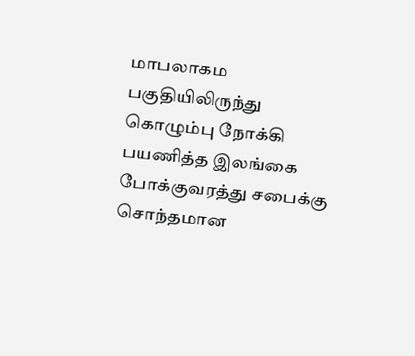மாபலாகம பகுதியிலிருந்து கொழும்பு நோக்கி பயணித்த இலங்கை போக்குவரத்து சபைக்கு சொந்தமான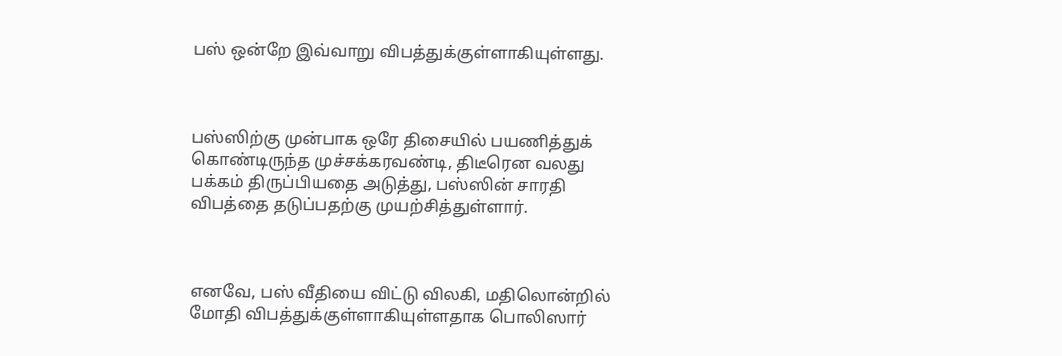பஸ் ஒன்றே இவ்வாறு விபத்துக்குள்ளாகியுள்ளது.



பஸ்ஸிற்கு முன்பாக ஒரே திசையில் பயணித்துக் கொண்டிருந்த முச்சக்கரவண்டி, திடீரென வலது பக்கம் திருப்பியதை அடுத்து, பஸ்ஸின் சாரதி விபத்தை தடுப்பதற்கு முயற்சித்துள்ளார்.



எனவே, பஸ் வீதியை விட்டு விலகி, மதிலொன்றில் மோதி விபத்துக்குள்ளாகியுள்ளதாக பொலிஸார்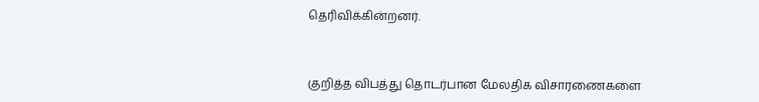தெரிவிக்கின்றனர்.



குறித்த விபத்து தொடர்பான மேலதிக விசாரணைகளை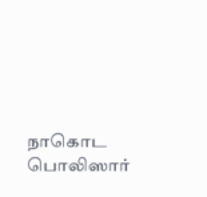நாகொட பொலிஸார்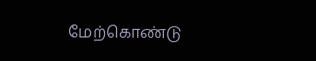மேற்கொண்டு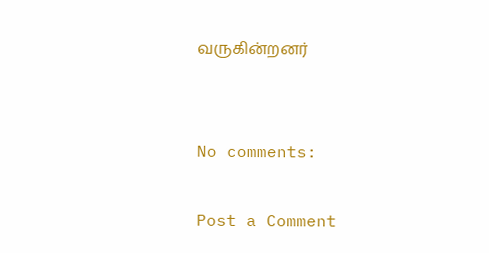வருகின்றனர்


No comments:

Post a Comment